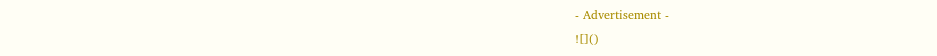- Advertisement -
![]()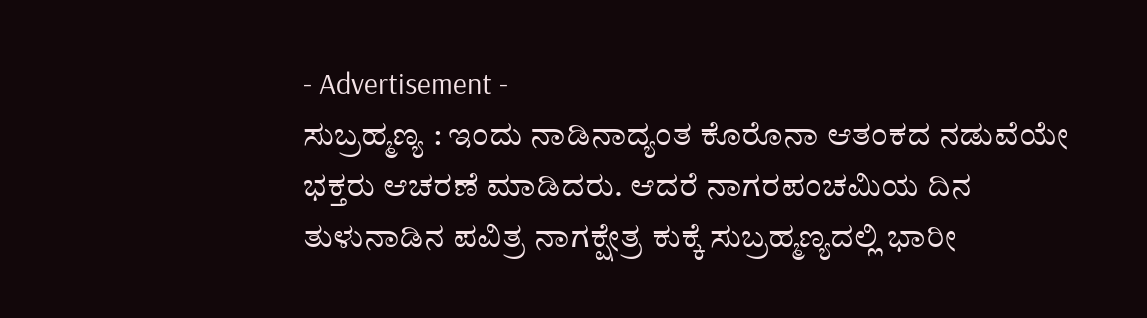- Advertisement -
ಸುಬ್ರಹ್ಮಣ್ಯ : ಇಂದು ನಾಡಿನಾದ್ಯಂತ ಕೊರೊನಾ ಆತಂಕದ ನಡುವೆಯೇ ಭಕ್ತರು ಆಚರಣೆ ಮಾಡಿದರು. ಆದರೆ ನಾಗರಪಂಚಮಿಯ ದಿನ ತುಳುನಾಡಿನ ಪವಿತ್ರ ನಾಗಕ್ಷೇತ್ರ ಕುಕ್ಕೆ ಸುಬ್ರಹ್ಮಣ್ಯದಲ್ಲಿ ಭಾರೀ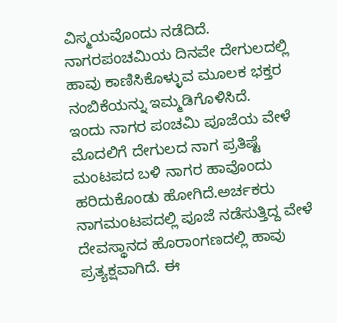ವಿಸ್ಮಯವೊಂದು ನಡೆದಿದೆ. ನಾಗರಪಂಚಮಿಯ ದಿನವೇ ದೇಗುಲದಲ್ಲಿ ಹಾವು ಕಾಣಿಸಿಕೊಳ್ಳುವ ಮೂಲಕ ಭಕ್ತರ ನಂಬಿಕೆಯನ್ನು ಇಮ್ಮಡಿಗೊಳಿಸಿದೆ.
ಇಂದು ನಾಗರ ಪಂಚಮಿ ಪೂಜೆಯ ವೇಳೆ ಮೊದಲಿಗೆ ದೇಗುಲದ ನಾಗ ಪ್ರತಿಷ್ಟೆ ಮಂಟಪದ ಬಳಿ ನಾಗರ ಹಾವೊಂದು ಹರಿದುಕೊಂಡು ಹೋಗಿದೆ.ಅರ್ಚಕರು ನಾಗಮಂಟಪದಲ್ಲಿ ಪೂಜೆ ನಡೆಸುತ್ತಿದ್ದ ವೇಳೆ ದೇವಸ್ಥಾನದ ಹೊರಾಂಗಣದಲ್ಲಿ ಹಾವು ಪ್ರತ್ಯಕ್ಷವಾಗಿದೆ. ಈ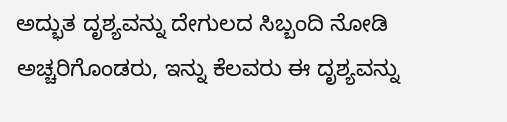ಅದ್ಭುತ ದೃಶ್ಯವನ್ನು ದೇಗುಲದ ಸಿಬ್ಬಂದಿ ನೋಡಿ ಅಚ್ಚರಿಗೊಂಡರು, ಇನ್ನು ಕೆಲವರು ಈ ದೃಶ್ಯವನ್ನು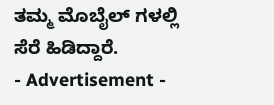ತಮ್ಮ ಮೊಬೈಲ್ ಗಳಲ್ಲಿ ಸೆರೆ ಹಿಡಿದ್ದಾರೆ.
- Advertisement -